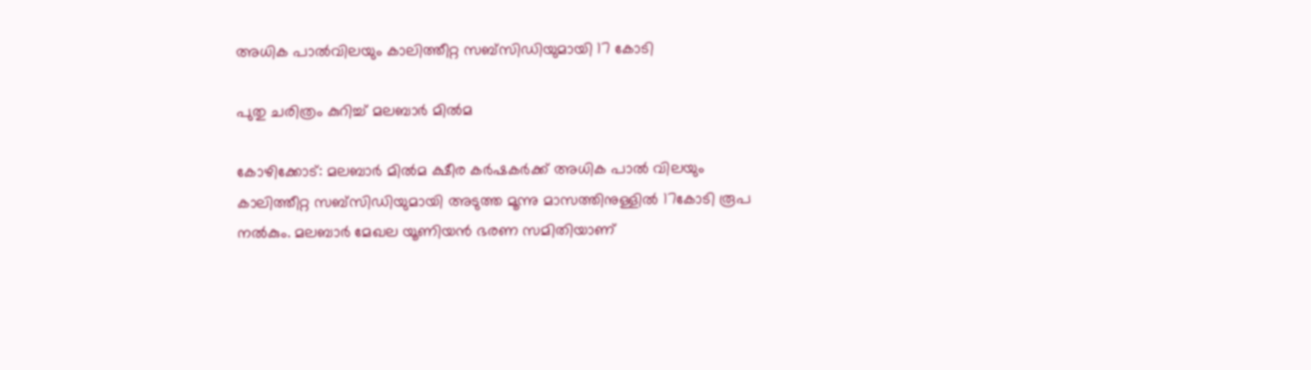അധിക പാല്‍വിലയും കാലിത്തീറ്റ സബ്‌സിഡിയുമായി 17 കോടി

പുതു ചരിത്രം കുറിച്ച് മലബാര്‍ മില്‍മ

കോഴിക്കോട്: മലബാര്‍ മില്‍മ ക്ഷീര കര്‍ഷകര്‍ക്ക് അധിക പാല്‍ വിലയും കാലിത്തീറ്റ സബ്‌സിഡിയുമായി അടുത്ത മൂന്നു മാസത്തിനുള്ളില്‍ 17കോടി രൂപ നല്‍കും. മലബാര്‍ മേഖല യൂണിയന്‍ ഭരണ സമിതിയാണ്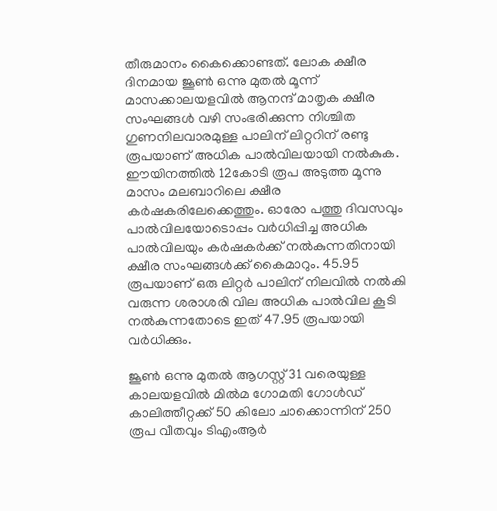തീരുമാനം കൈക്കൊണ്ടത്. ലോക ക്ഷീര ദിനമായ ജൂണ്‍ ഒന്നു മുതല്‍ മൂന്ന് മാസക്കാലയളവില്‍ ആനന്ദ് മാതൃക ക്ഷീര സംഘങ്ങള്‍ വഴി സംഭരിക്കുന്ന നിശ്ചിത ഗുണനിലവാരമുള്ള പാലിന് ലിറ്ററിന് രണ്ടു രൂപയാണ് അധിക പാല്‍വിലയായി നല്‍കുക. ഈയിനത്തില്‍ 12കോടി രൂപ അടുത്ത മൂന്നു മാസം മലബാറിലെ ക്ഷീര കര്‍ഷകരിലേക്കെത്തും. ഓരോ പത്തു ദിവസവും പാല്‍വിലയോടൊപ്പം വര്‍ധിപ്പിച്ച അധിക പാല്‍വിലയും കര്‍ഷകര്‍ക്ക് നല്‍കുന്നതിനായി ക്ഷീര സംഘങ്ങള്‍ക്ക് കൈമാറും. 45.95 രൂപയാണ് ഒരു ലിറ്റര്‍ പാലിന് നിലവില്‍ നല്‍കി വരുന്ന ശരാശരി വില അധിക പാല്‍വില കൂടി നല്‍കുന്നതോടെ ഇത് 47.95 രൂപയായി വര്‍ധിക്കും.

ജൂണ്‍ ഒന്നു മുതല്‍ ആഗസ്റ്റ് 31 വരെയുള്ള കാലയളവില്‍ മില്‍മ ഗോമതി ഗോള്‍ഡ് കാലിത്തീറ്റക്ക് 50 കിലോ ചാക്കൊന്നിന് 250 രൂപ വീതവും ടിഎംആര്‍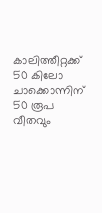കാലിത്തീറ്റക്ക് 50 കിലോ ചാക്കൊന്നിന് 50 രൂപ വീതവും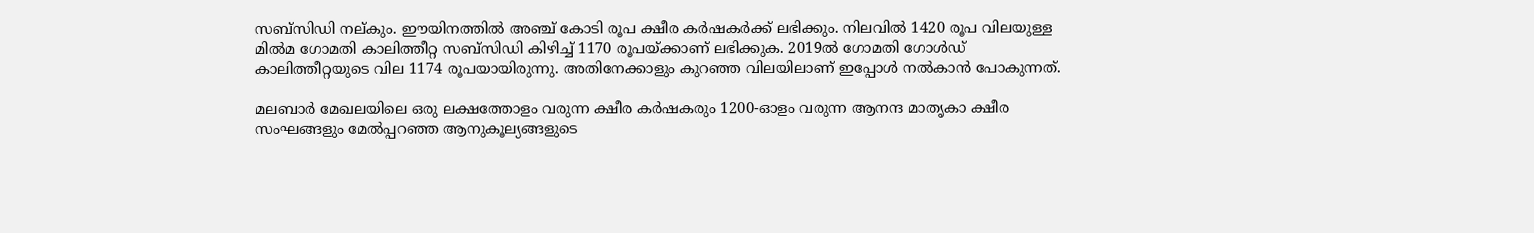സബ്‌സിഡി നല്കും. ഈയിനത്തില്‍ അഞ്ച് കോടി രൂപ ക്ഷീര കര്‍ഷകര്‍ക്ക് ലഭിക്കും. നിലവില്‍ 1420 രൂപ വിലയുള്ള മില്‍മ ഗോമതി കാലിത്തീറ്റ സബ്‌സിഡി കിഴിച്ച് 1170 രൂപയ്ക്കാണ് ലഭിക്കുക. 2019ല്‍ ഗോമതി ഗോള്‍ഡ് കാലിത്തീറ്റയുടെ വില 1174 രൂപയായിരുന്നു. അതിനേക്കാളും കുറഞ്ഞ വിലയിലാണ് ഇപ്പോള്‍ നല്‍കാന്‍ പോകുന്നത്.

മലബാര്‍ മേഖലയിലെ ഒരു ലക്ഷത്തോളം വരുന്ന ക്ഷീര കര്‍ഷകരും 1200-ഓളം വരുന്ന ആനന്ദ മാതൃകാ ക്ഷീര സംഘങ്ങളും മേല്‍പ്പറഞ്ഞ ആനുകൂല്യങ്ങളുടെ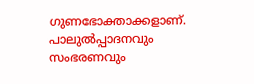ഗുണഭോക്താക്കളാണ്. പാലുൽപ്പാദനവും സംഭരണവും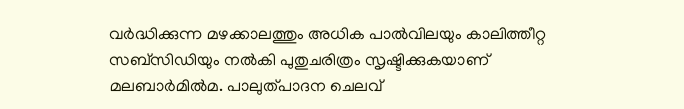വര്‍ദ്ധിക്കുന്ന മഴക്കാലത്തും അധിക പാല്‍വിലയും കാലിത്തീറ്റ സബ്‌സിഡിയും നല്‍കി പുതുചരിത്രം സൃഷ്ടിക്കുകയാണ് മലബാര്‍മില്‍മ. പാലുത്പാദന ചെലവ്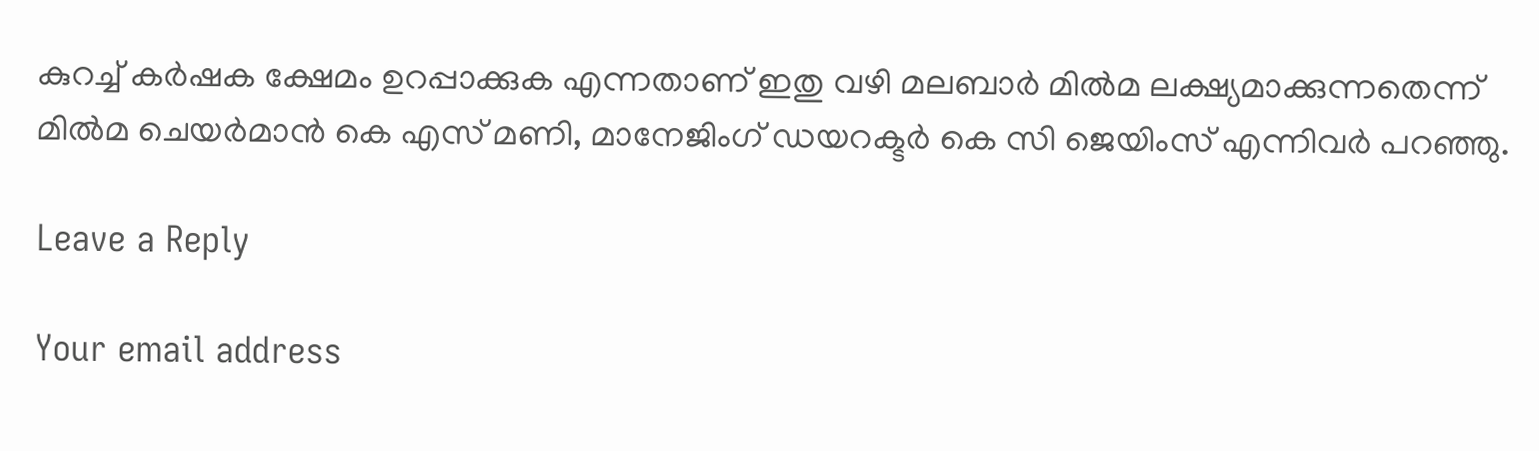കുറച്ച് കര്‍ഷക ക്ഷേമം ഉറപ്പാക്കുക എന്നതാണ് ഇതു വഴി മലബാര്‍ മില്‍മ ലക്ഷ്യമാക്കുന്നതെന്ന് മില്‍മ ചെയര്‍മാന്‍ കെ എസ് മണി, മാനേജിംഗ് ഡയറക്ടര്‍ കെ സി ജെയിംസ് എന്നിവര്‍ പറഞ്ഞു.

Leave a Reply

Your email address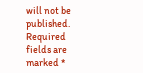will not be published. Required fields are marked *